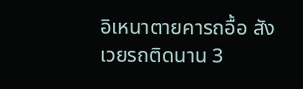อิเหนาตายคารถอื้อ สังเวยรถติดนาน 3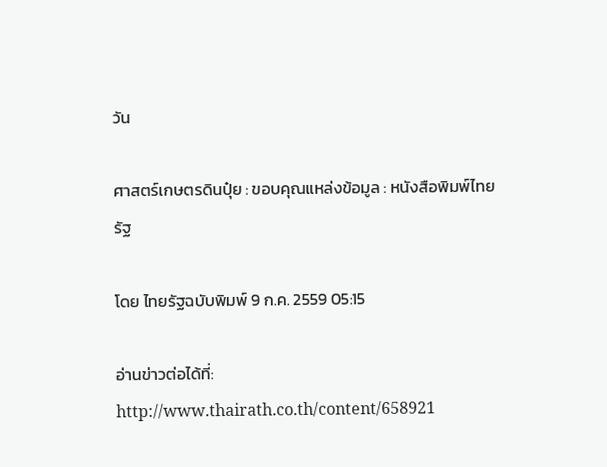วัน

ศาสตร์เกษตรดินปุ๋ย : ขอบคุณแหล่งข้อมูล : หนังสือพิมพ์ไทยรัฐ

โดย ไทยรัฐฉบับพิมพ์ 9 ก.ค. 2559 05:15

อ่านข่าวต่อได้ที่: http://www.thairath.co.th/content/658921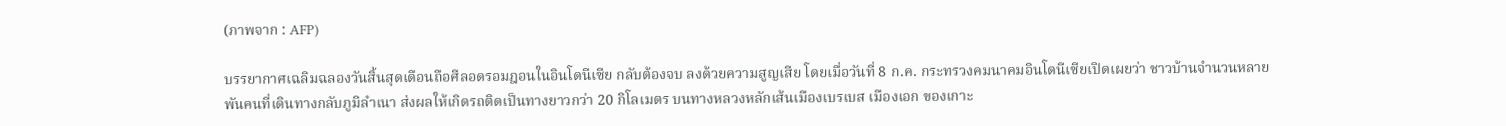(ภาพจาก : AFP)

บรรยากาศเฉลิมฉลองวันสิ้นสุดเดือนถือศีลอดรอมฎอนในอินโดนีเซีย กลับต้องจบ ลงด้วยความสูญเสีย โดยเมื่อวันที่ 8 ก.ค. กระทรวงคมนาคมอินโดนีเซียเปิดเผยว่า ชาวบ้านจำนวนหลายพันคนที่เดินทางกลับภูมิลำเนา ส่งผลให้เกิดรถติดเป็นทางยาวกว่า 20 กิโลเมตร บนทางหลวงหลักเส้นเมืองเบรเบส เมืองเอก ของเกาะ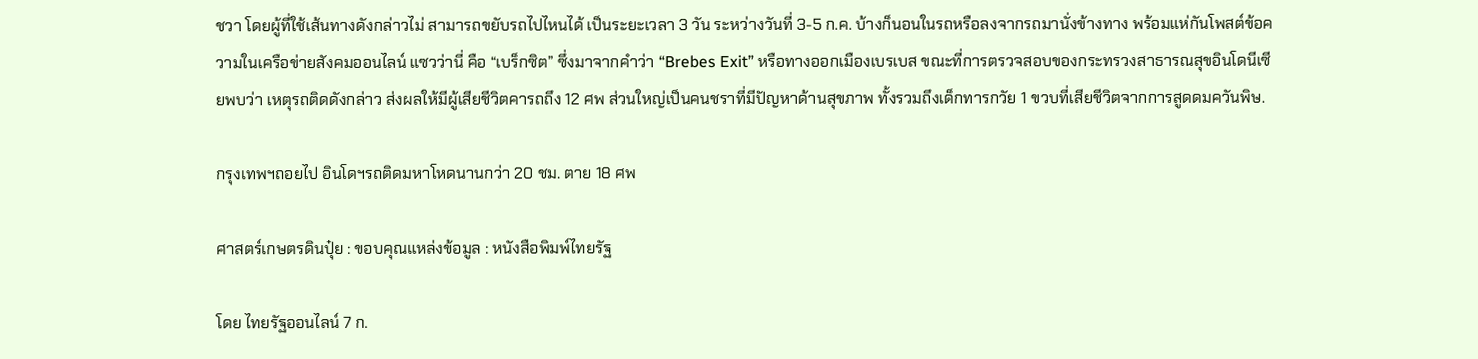ชวา โดยผู้ที่ใช้เส้นทางดังกล่าวไม่ สามารถขยับรถไปไหนได้ เป็นระยะเวลา 3 วัน ระหว่างวันที่ 3-5 ก.ค. บ้างก็นอนในรถหรือลงจากรถมานั่งข้างทาง พร้อมแห่กันโพสต์ข้อความในเครือข่ายสังคมออนไลน์ แซวว่านี่ คือ “เบร็กซิต” ซึ่งมาจากคำว่า “Brebes Exit” หรือทางออกเมืองเบรเบส ขณะที่การตรวจสอบของกระทรวงสาธารณสุขอินโดนีเซียพบว่า เหตุรถติดดังกล่าว ส่งผลให้มีผู้เสียชีวิตคารถถึง 12 ศพ ส่วนใหญ่เป็นคนชราที่มีปัญหาด้านสุขภาพ ทั้งรวมถึงเด็กทารกวัย 1 ขวบที่เสียชีวิตจากการสูดดมควันพิษ.

กรุงเทพฯถอยไป อินโดฯรถติดมหาโหดนานกว่า 20 ชม. ตาย 18 ศพ

ศาสตร์เกษตรดินปุ๋ย : ขอบคุณแหล่งข้อมูล : หนังสือพิมพ์ไทยรัฐ

โดย ไทยรัฐออนไลน์ 7 ก.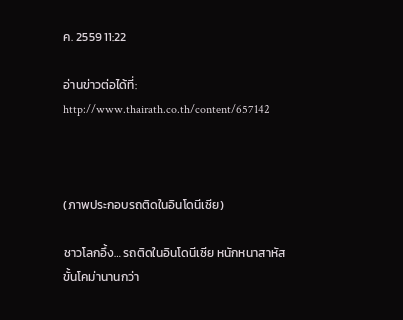ค. 2559 11:22

อ่านข่าวต่อได้ที่: http://www.thairath.co.th/content/657142



(ภาพประกอบรถติดในอินโดนีเซีย)

ชาวโลกอึ้ง… รถติดในอินโดนีเซีย หนักหนาสาหัสขั้นโคม่านานกว่า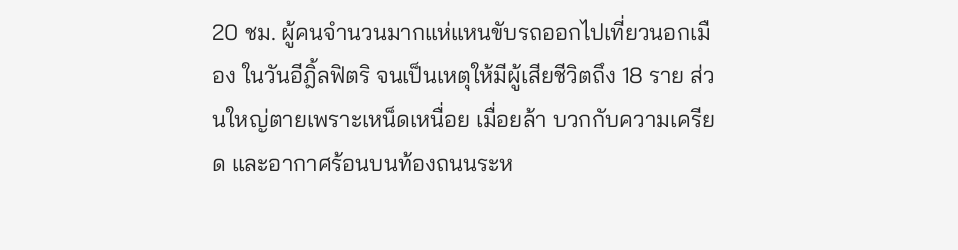20 ชม. ผู้คนจำนวนมากแห่แหนขับรถออกไปเที่ยวนอกเมือง ในวันอีฎิ้ลฟิตริ จนเป็นเหตุให้มีผู้เสียชีวิตถึง 18 ราย ส่วนใหญ่ตายเพราะเหน็ดเหนื่อย เมื่อยล้า บวกกับความเครียด และอากาศร้อนบนท้องถนนระห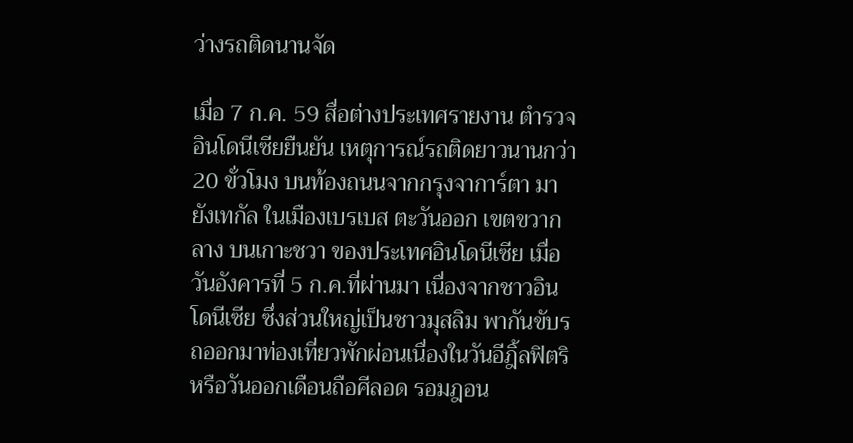ว่างรถติดนานจัด

เมื่อ 7 ก.ค. 59 สื่อต่างประเทศรายงาน ตำรวจอินโดนีเซียยืนยัน เหตุการณ์รถติดยาวนานกว่า 20 ขั่วโมง บนท้องถนนจากกรุงจาการ์ตา มายังเทกัล ในเมืองเบรเบส ตะวันออก เขตขวากลาง บนเกาะชวา ของประเทศอินโดนีเซีย เมื่อวันอังคารที่ 5 ก.ค.ที่ผ่านมา เนื่องจากชาวอินโดนีเซีย ซึ่งส่วนใหญ่เป็นชาวมุสลิม พากันขับรถออกมาท่องเที่ยวพักผ่อนเนื่องในวันอีฎิ้ลฟิตริ หรือวันออกเดือนถือศีลอด รอมฎอน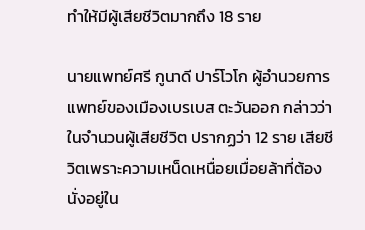ทำให้มีผู้เสียชีวิตมากถึง 18 ราย

นายแพทย์ศรี กูนาดี ปาร์โวโก ผู้อำนวยการแพทย์ของเมืองเบรเบส ตะวันออก กล่าวว่า ในจำนวนผู้เสียชีวิต ปรากฏว่า 12 ราย เสียชีวิตเพราะความเหน็ดเหนื่อยเมื่อยล้าที่ต้องนั่งอยู่ใน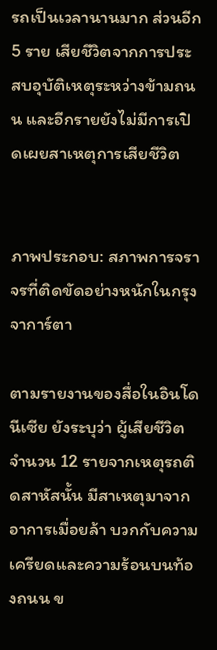รถเป็นเวลานานมาก ส่วนอีก 5 ราย เสียชีวิตจากการประสบอุบัติเหตุระหว่างข้ามถนน และอีกรายยังไม่มีการเปิดเผยสาเหตุการเสียชีวิต


ภาพประกอบ: สภาพการจราจรที่ติดขัดอย่างหนักในกรุงจาการ์ตา

ตามรายงานของสื่อในอินโดนีเซีย ยังระบุว่า ผู้เสียชีวิตจำนวน 12 รายจากเหตุรถติดสาหัสนั้น มีสาเหตุมาจากอาการเมื่อยล้า บวกกับความเครียดและความร้อนบนท้องถนน ข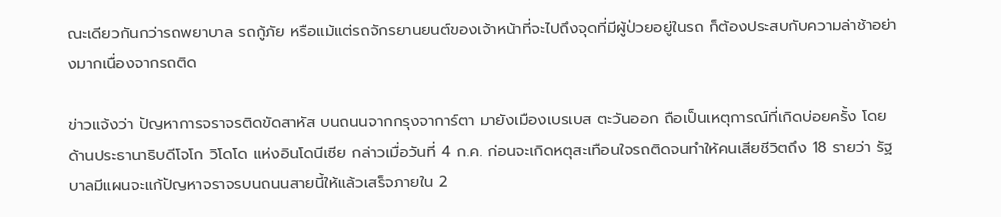ณะเดียวกันกว่ารถพยาบาล รถกู้ภัย หรือแม้แต่รถจักรยานยนต์ของเจ้าหน้าที่จะไปถึงจุดที่มีผู้ป่วยอยู่ในรถ ก็ต้องประสบกับความล่าช้าอย่างมากเนื่องจากรถติด

ข่าวแจ้งว่า ปัญหาการจราจรติดขัดสาหัส บนถนนจากกรุงจาการ์ตา มายังเมืองเบรเบส ตะวันออก ถือเป็นเหตุการณ์ที่เกิดบ่อยครั้ง โดยด้านประธานาธิบดีโจโก วิโดโด แห่งอินโดนีเซีย กล่าวเมื่อวันที่ 4 ก.ค. ก่อนจะเกิดหตุสะเทือนใจรถติดจนทำให้คนเสียชีวิตถึง 18 รายว่า รัฐบาลมีแผนจะแก้ปัญหาจราจรบนถนนสายนี้ให้แล้วเสร็จภายใน 2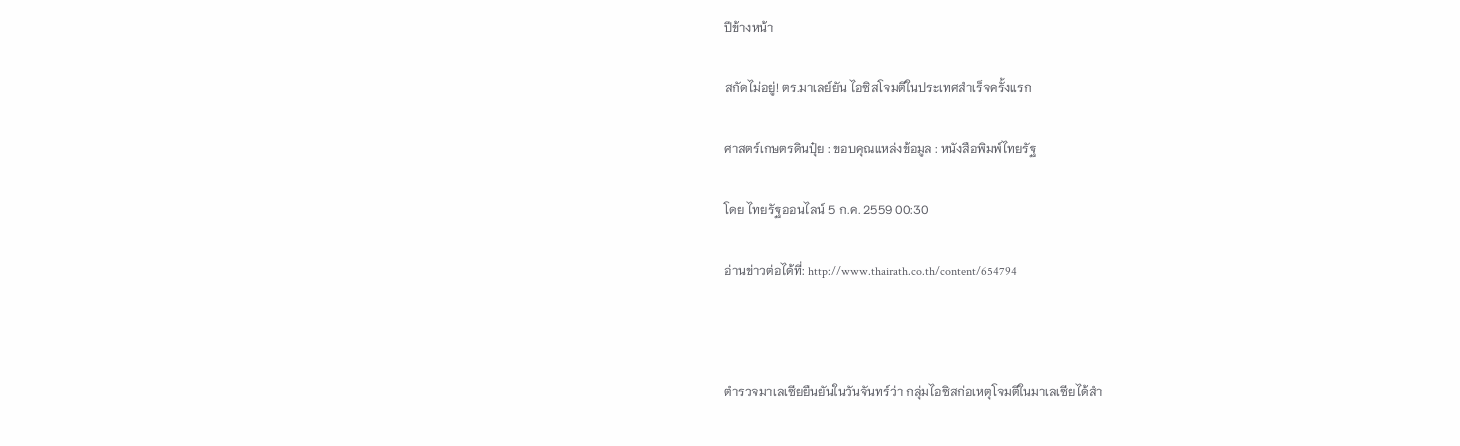ปีข้างหน้า

สกัดไม่อยู่! ตร.มาเลย์ยัน ไอซิสโจมตีในประเทศสำเร็จครั้งแรก

ศาสตร์เกษตรดินปุ๋ย : ขอบคุณแหล่งข้อมูล : หนังสือพิมพ์ไทยรัฐ

โดย ไทยรัฐออนไลน์ 5 ก.ค. 2559 00:30

อ่านข่าวต่อได้ที่: http://www.thairath.co.th/content/654794



ตำรวจมาเลเซียยืนยันในวันจันทร์ว่า กลุ่มไอซิสก่อเหตุโจมตีในมาเลเซียได้สำ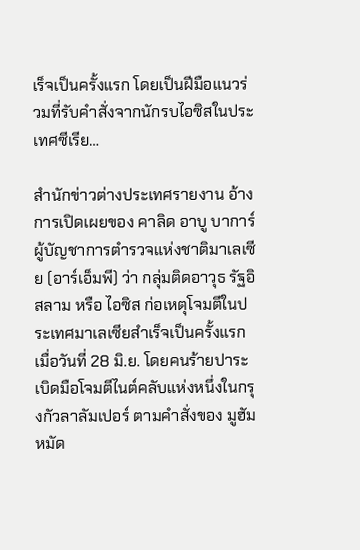เร็จเป็นครั้งแรก โดยเป็นฝีมือแนวร่วมที่รับคำสั่งจากนักรบไอซิสในประเทศซีเรีย…

สำนักข่าวต่างประเทศรายงาน อ้างการเปิดเผยของ คาลิด อาบู บาการ์ ผู้บัญชาการตำรวจแห่งชาติมาเลเซีย (อาร์เอ็มพี) ว่า กลุ่มติดอาวุธ รัฐอิสลาม หรือ ไอซิส ก่อเหตุโจมตีในประเทศมาเลเซียสำเร็จเป็นครั้งแรกเมื่อวันที่ 28 มิ.ย. โดยคนร้ายปาระเบิดมือโจมตีไนต์คลับแห่งหนึ่งในกรุงกัวลาลัมเปอร์ ตามคำสั่งของ มูฮัมหมัด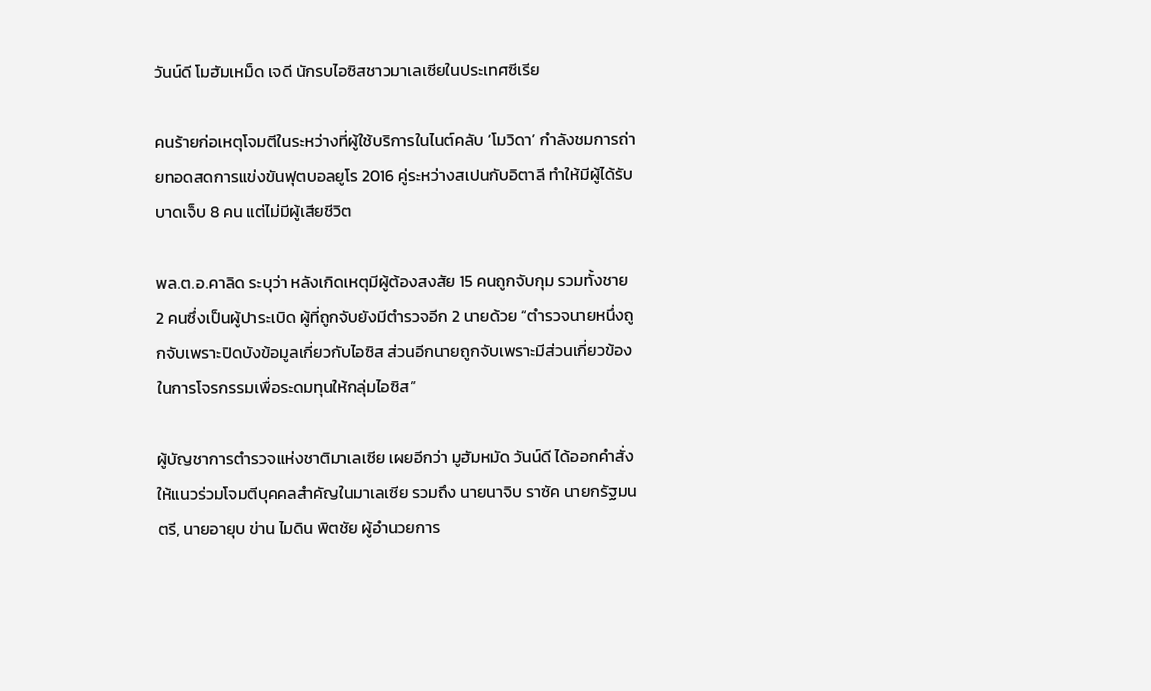วันน์ดี โมฮัมเหม็ด เจดี นักรบไอซิสชาวมาเลเซียในประเทศซีเรีย

คนร้ายก่อเหตุโจมตีในระหว่างที่ผู้ใช้บริการในไนต์คลับ ‘โมวิดา’ กำลังชมการถ่ายทอดสดการแข่งขันฟุตบอลยูโร 2016 คู่ระหว่างสเปนกับอิตาลี ทำให้มีผู้ได้รับบาดเจ็บ 8 คน แต่ไม่มีผู้เสียชีวิต

พล.ต.อ.คาลิด ระบุว่า หลังเกิดเหตุมีผู้ต้องสงสัย 15 คนถูกจับกุม รวมทั้งชาย 2 คนซึ่งเป็นผู้ปาระเบิด ผู้ที่ถูกจับยังมีตำรวจอีก 2 นายด้วย “ตำรวจนายหนึ่งถูกจับเพราะปิดบังข้อมูลเกี่ยวกับไอซิส ส่วนอีกนายถูกจับเพราะมีส่วนเกี่ยวข้องในการโจรกรรมเพื่อระดมทุนให้กลุ่มไอซิส”

ผู้บัญชาการตำรวจแห่งชาติมาเลเซีย เผยอีกว่า มูฮัมหมัด วันน์ดี ได้ออกคำสั่งให้แนวร่วมโจมตีบุคคลสำคัญในมาเลเซีย รวมถึง นายนาจิบ ราซัค นายกรัฐมนตรี, นายอายุบ ข่าน ไมดิน พิตชัย ผู้อำนวยการ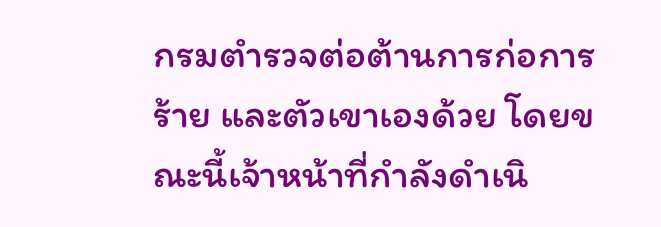กรมตำรวจต่อต้านการก่อการร้าย และตัวเขาเองด้วย โดยขณะนี้เจ้าหน้าที่กำลังดำเนิ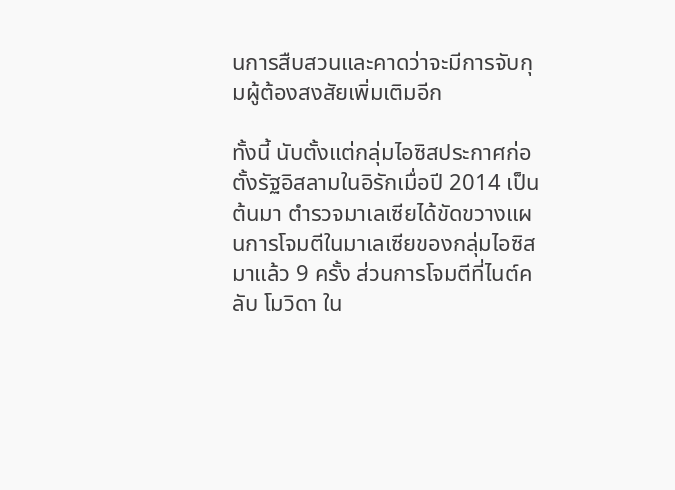นการสืบสวนและคาดว่าจะมีการจับกุมผู้ต้องสงสัยเพิ่มเติมอีก

ทั้งนี้ นับตั้งแต่กลุ่มไอซิสประกาศก่อตั้งรัฐอิสลามในอิรักเมื่อปี 2014 เป็นต้นมา ตำรวจมาเลเซียได้ขัดขวางแผนการโจมตีในมาเลเซียของกลุ่มไอซิสมาแล้ว 9 ครั้ง ส่วนการโจมตีที่ไนต์คลับ โมวิดา ใน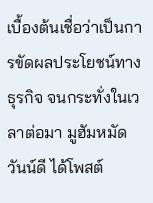เบื้องต้นเชื่อว่าเป็นการขัดผลประโยชน์ทางธุรกิจ จนกระทั่งในเวลาต่อมา มูฮัมหมัด วันน์ดี ได้โพสต์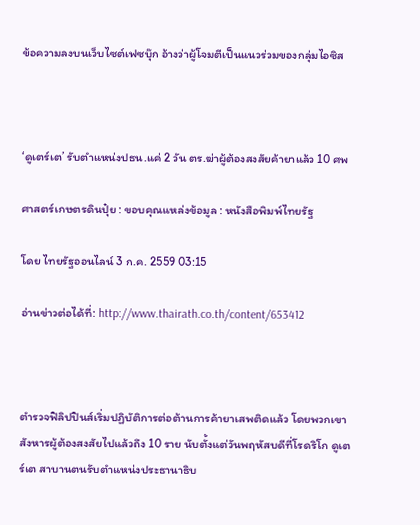ข้อความลงบนเว็บไซต์เฟซบุ๊ก อ้างว่าผู้โจมตีเป็นแนวร่วมของกลุ่มไอซิส



‘ดูเตร์เต’ รับตำแหน่งปธน.แค่ 2 วัน ตร.ฆ่าผู้ต้องสงสัยค้ายาแล้ว 10 ศพ

ศาสตร์เกษตรดินปุ๋ย : ขอบคุณแหล่งข้อมูล : หนังสือพิมพ์ไทยรัฐ

โดย ไทยรัฐออนไลน์ 3 ก.ค. 2559 03:15

อ่านข่าวต่อได้ที่: http://www.thairath.co.th/content/653412



ตำรวจฟิลิปปินส์เริ่มปฏิบัติการต่อต้านการค้ายาเสพติดแล้ว โดยพวกเขาสังหารผู้ต้องสงสัยไปแล้วถึง 10 ราย นับตั้งแต่วันพฤหัสบดีที่โรดริโก ดูเตร์เต สาบานตนรับตำแหน่งประธานาธิบ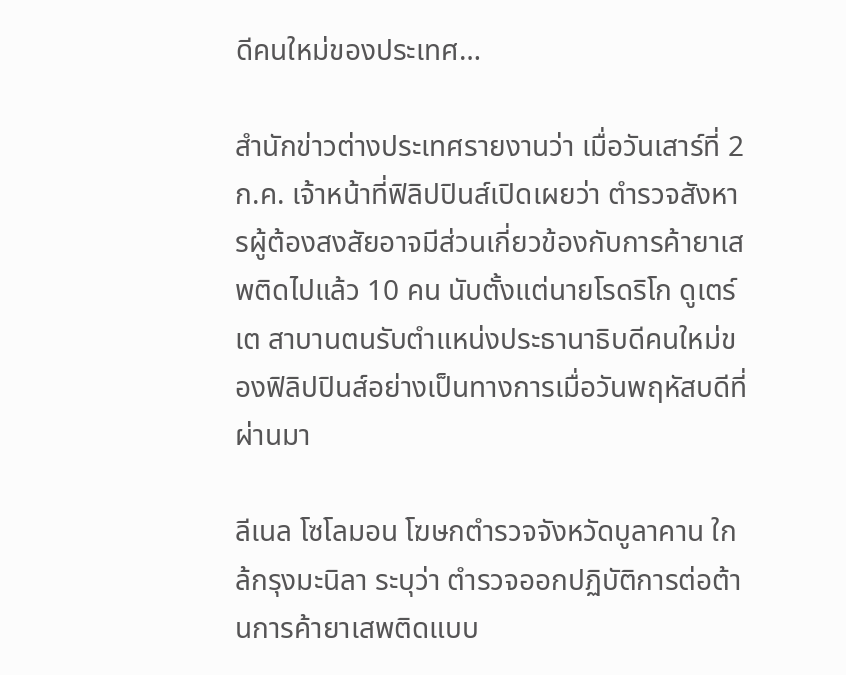ดีคนใหม่ของประเทศ…

สำนักข่าวต่างประเทศรายงานว่า เมื่อวันเสาร์ที่ 2 ก.ค. เจ้าหน้าที่ฟิลิปปินส์เปิดเผยว่า ตำรวจสังหารผู้ต้องสงสัยอาจมีส่วนเกี่ยวข้องกับการค้ายาเสพติดไปแล้ว 10 คน นับตั้งแต่นายโรดริโก ดูเตร์เต สาบานตนรับตำแหน่งประธานาธิบดีคนใหม่ของฟิลิปปินส์อย่างเป็นทางการเมื่อวันพฤหัสบดีที่ผ่านมา

ลีเนล โซโลมอน โฆษกตำรวจจังหวัดบูลาคาน ใกล้กรุงมะนิลา ระบุว่า ตำรวจออกปฏิบัติการต่อต้านการค้ายาเสพติดแบบ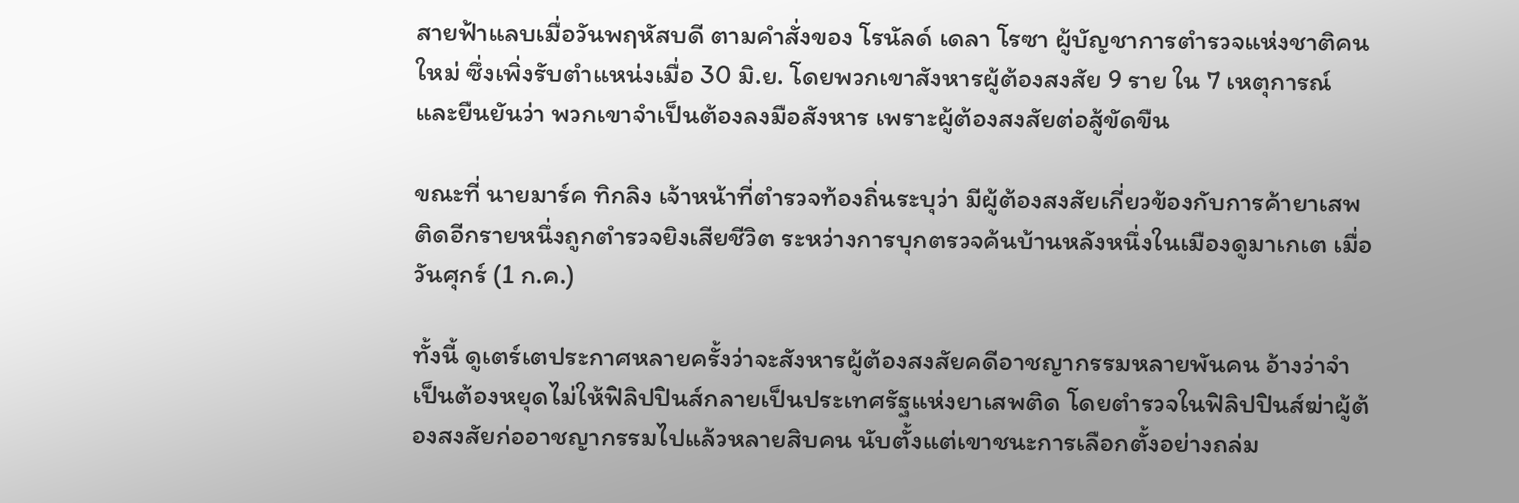สายฟ้าแลบเมื่อวันพฤหัสบดี ตามคำสั่งของ โรนัลด์ เดลา โรซา ผู้บัญชาการตำรวจแห่งชาติคนใหม่ ซึ่งเพิ่งรับตำแหน่งเมื่อ 30 มิ.ย. โดยพวกเขาสังหารผู้ต้องสงสัย 9 ราย ใน 7 เหตุการณ์ และยืนยันว่า พวกเขาจำเป็นต้องลงมือสังหาร เพราะผู้ต้องสงสัยต่อสู้ขัดขืน

ขณะที่ นายมาร์ค ทิกลิง เจ้าหน้าที่ตำรวจท้องถิ่นระบุว่า มีผู้ต้องสงสัยเกี่ยวข้องกับการค้ายาเสพติดอีกรายหนึ่งถูกตำรวจยิงเสียชีวิต ระหว่างการบุกตรวจค้นบ้านหลังหนึ่งในเมืองดูมาเกเต เมื่อวันศุกร์ (1 ก.ค.)

ทั้งนี้ ดูเตร์เตประกาศหลายครั้งว่าจะสังหารผู้ต้องสงสัยคดีอาชญากรรมหลายพันคน อ้างว่าจำเป็นต้องหยุดไม่ให้ฟิลิปปินส์กลายเป็นประเทศรัฐแห่งยาเสพติด โดยตำรวจในฟิลิปปินส์ฆ่าผู้ต้องสงสัยก่ออาชญากรรมไปแล้วหลายสิบคน นับตั้งแต่เขาชนะการเลือกตั้งอย่างถล่ม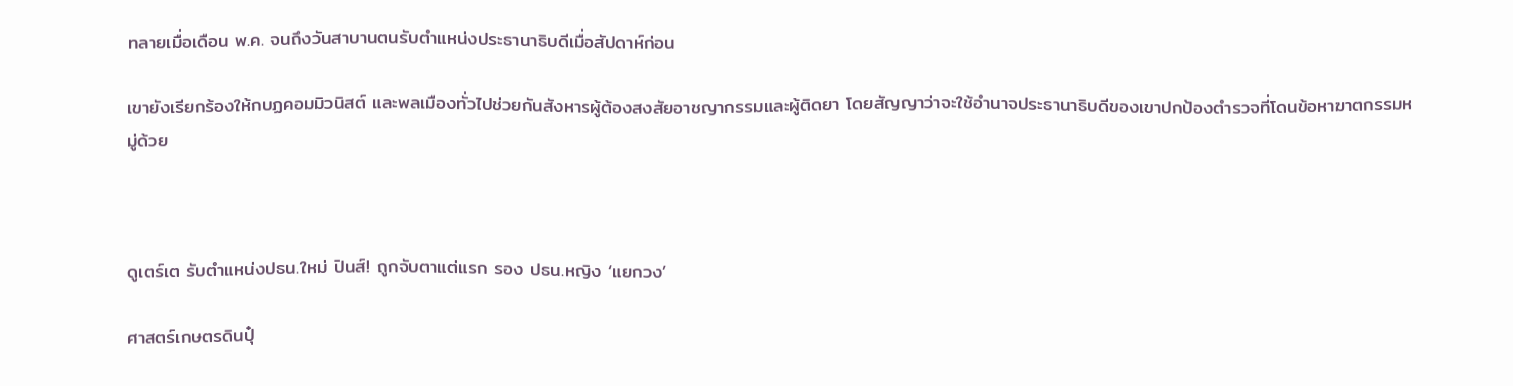ทลายเมื่อเดือน พ.ค. จนถึงวันสาบานตนรับตำแหน่งประธานาธิบดีเมื่อสัปดาห์ก่อน

เขายังเรียกร้องให้กบฏคอมมิวนิสต์ และพลเมืองทั่วไปช่วยกันสังหารผู้ต้องสงสัยอาชญากรรมและผู้ติดยา โดยสัญญาว่าจะใช้อำนาจประธานาธิบดีของเขาปกป้องตำรวจที่โดนข้อหาฆาตกรรมหมู่ด้วย



ดูเตร์เต รับตำแหน่งปธน.ใหม่ ปินส์! ถูกจับตาแต่แรก รอง ปธน.หญิง ‘แยกวง’

ศาสตร์เกษตรดินปุ๋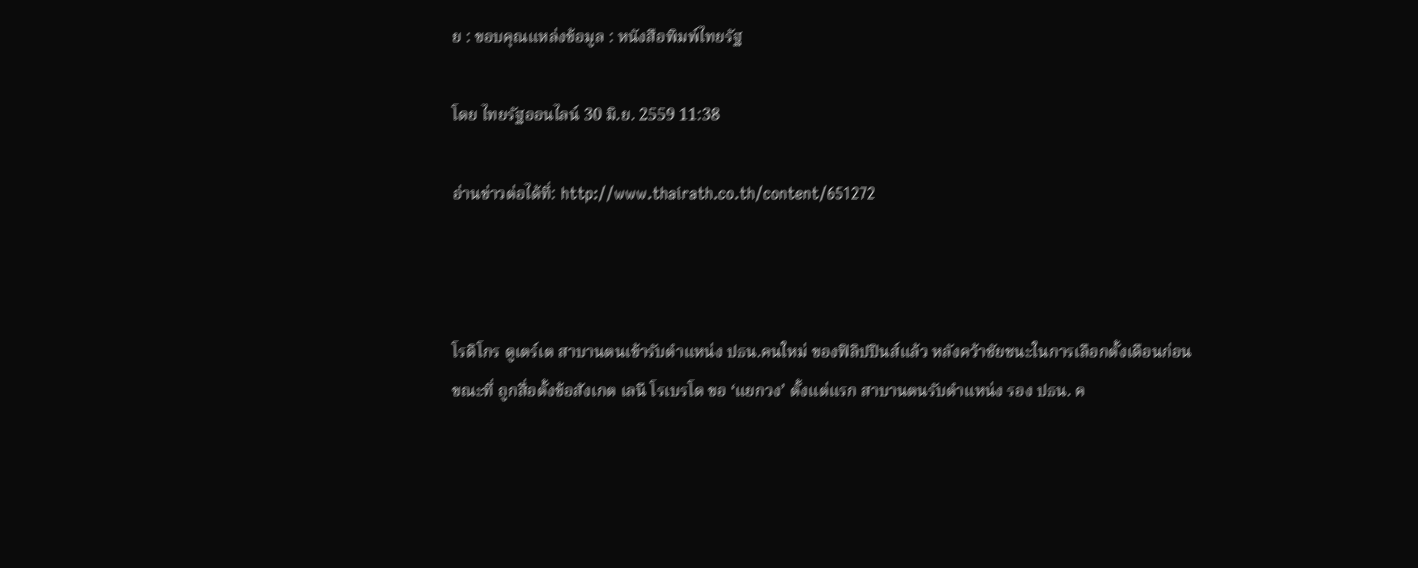ย : ขอบคุณแหล่งข้อมูล : หนังสือพิมพ์ไทยรัฐ

โดย ไทยรัฐออนไลน์ 30 มิ.ย. 2559 11:38

อ่านข่าวต่อได้ที่: http://www.thairath.co.th/content/651272



โรดิโกร ดูเตร์เต สาบานตนเข้ารับตำแหน่ง ปธน.คนใหม่ ของฟิลิปปินส์แล้ว หลังคว้าชัยชนะในการเลือกตั้งเดือนก่อน ขณะที่ ถูกสื่อตั้งข้อสังเกต เลนี โรเบรโด ขอ ‘แยกวง’ ตั้งแต่แรก สาบานตนรับตำแหน่ง รอง ปธน. ค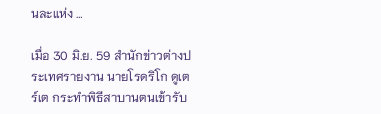นละแห่ง …

เมื่อ 30 มิ.ย. 59 สำนักข่าวต่างประเทศรายงาน นายโรดริโก ดูเตร์เต กระทำพิธีสาบานตนเข้ารับ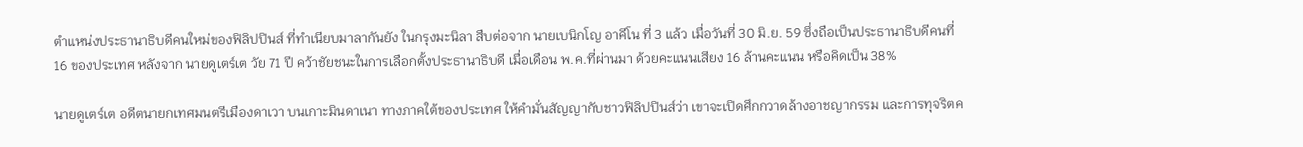ตำแหน่งประธานาธิบดีคนใหม่ของฟิลิปปินส์ ที่ทำเนียบมาลากันยัง ในกรุงมะนิลา สืบต่อจาก นายเบนิกโญ อาคีโน ที่ 3 แล้ว เมื่อวันที่ 30 มิ.ย. 59 ซึ่งถือเป็นประธานาธิบดีคนที่ 16 ของประเทศ หลังจาก นายดูเตร์เต วัย 71 ปี คว้าชัยชนะในการเลือกตั้งประธานาธิบดี เมื่อเดือน พ.ค.ที่ผ่านมา ด้วยคะแนนเสียง 16 ล้านคะแนน หรือคิดเป็น 38%

นายดูเตร์เต อดีตนายกเทศมนตรีเมืองดาเวา บนเกาะมินดาเนา ทางภาคใต้ของประเทศ ให้คำมั่นสัญญากับชาวฟิลิปปินส์ว่า เขาจะเปิดศึกกวาดล้างอาชญากรรม และการทุจริตค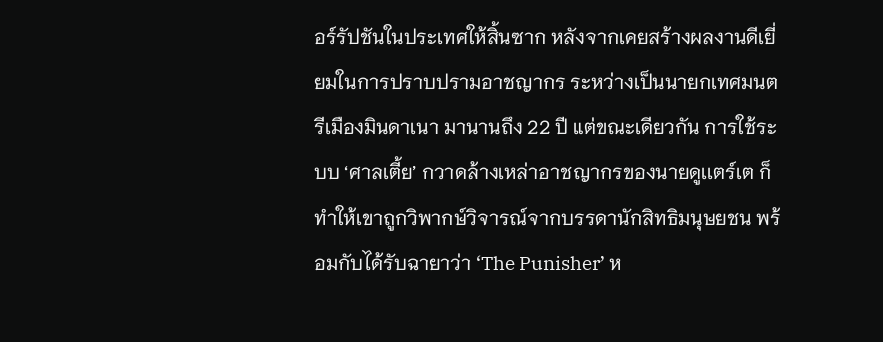อร์รัปชันในประเทศให้สิ้นซาก หลังจากเคยสร้างผลงานดีเยี่ยมในการปราบปรามอาชญากร ระหว่างเป็นนายกเทศมนตรีเมืองมินดาเนา มานานถึง 22 ปี แต่ขณะเดียวกัน การใช้ระบบ ‘ศาลเตี้ย’ กวาดล้างเหล่าอาชญากรของนายดูเเตร์เต ก็ทำให้เขาถูกวิพากษ์วิจารณ์จากบรรดานักสิทธิมนุษยชน พร้อมกับได้รับฉายาว่า ‘The Punisher’ ห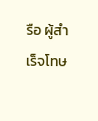รือ ผู้สำเร็จโทษ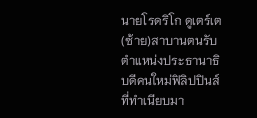นายโรดริโก ดูเตร์เต (ซ้าย)สาบานตนรับตำแหน่งประธานาธิบดีคนใหม่ฟิลิปปินส์ ที่ทำเนียบมา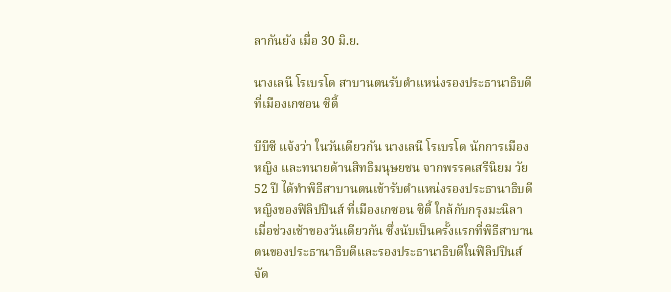ลากันยัง เมื่อ 30 มิ.ย.

นางเลนี โรเบรโด สาบานตนรับตำแหน่งรองประธานาธิบดี ที่เมืองเกซอน ซิตี้

บีบีซี แจ้งว่า ในวันเดียวกัน นางเลนี โรเบรโด นักการเมืองหญิง และทนายด้านสิทธิมนุษยชน จากพรรคเสรีนิยม วัย 52 ปี ได้ทำพิธีสาบานตนเข้ารับตำแหน่งรองประธานาธิบดีหญิงของฟิลิปปินส์ ที่เมืองเกซอน ซิตี้ ใกล้กับกรุงมะนิลา เมื่อช่วงเช้าของวันเดียวกัน ซึ่งนับเป็นครั้งแรกที่พิธีสาบานตนของประธานาธิบดีและรองประธานาธิบดีในฟิลิปปินส์จัด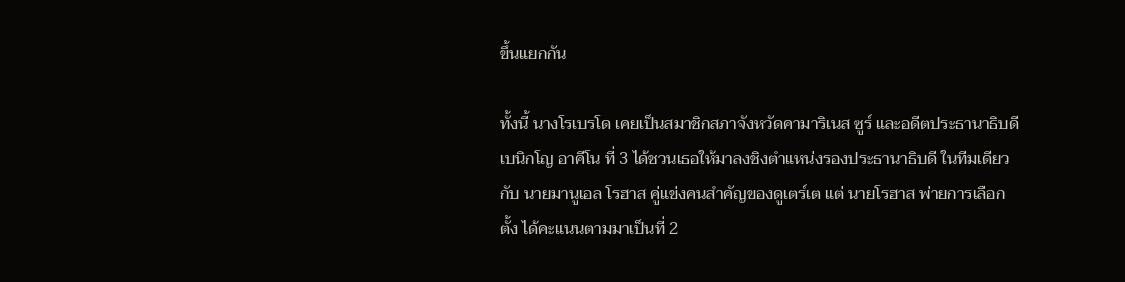ขึ้นแยกกัน

ทั้งนี้ นางโรเบรโด เคยเป็นสมาชิกสภาจังหวัดคามาริเนส ซูร์ และอดีตประธานาธิบดีเบนิกโญ อาคีโน ที่ 3 ได้ชวนเธอให้มาลงชิงตำแหน่งรองประธานาธิบดี ในทีมเดียวกับ นายมานูเอล โรฮาส คู่แข่งคนสำคัญของดูเตร์เต แต่ นายโรฮาส พ่ายการเลือกตั้ง ได้คะแนนตามมาเป็นที่ 2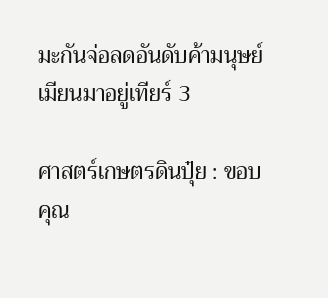มะกันจ่อลดอันดับค้ามนุษย์เมียนมาอยู่เทียร์ 3

ศาสตร์เกษตรดินปุ๋ย : ขอบคุณ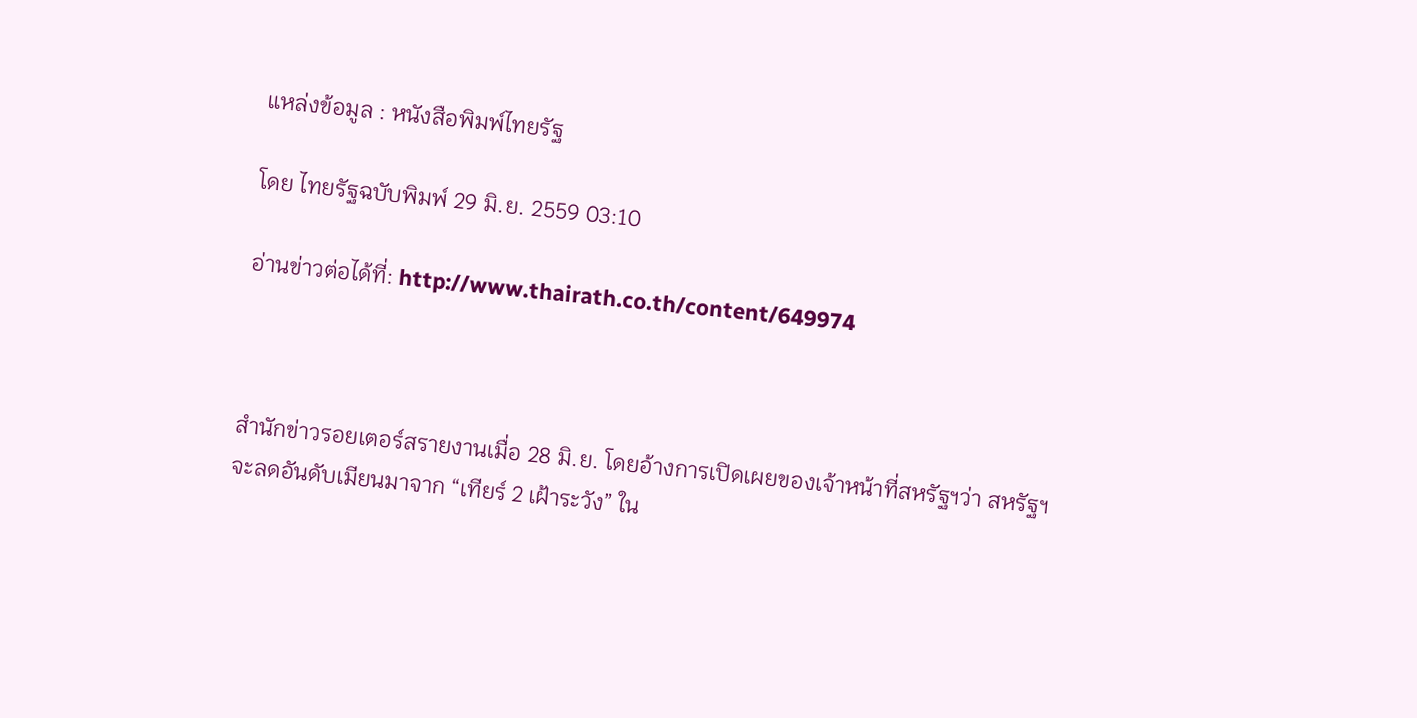แหล่งข้อมูล : หนังสือพิมพ์ไทยรัฐ

โดย ไทยรัฐฉบับพิมพ์ 29 มิ.ย. 2559 03:10

อ่านข่าวต่อได้ที่: http://www.thairath.co.th/content/649974



สำนักข่าวรอยเตอร์สรายงานเมื่อ 28 มิ.ย. โดยอ้างการเปิดเผยของเจ้าหน้าที่สหรัฐฯว่า สหรัฐฯจะลดอันดับเมียนมาจาก “เทียร์ 2 เฝ้าระวัง” ใน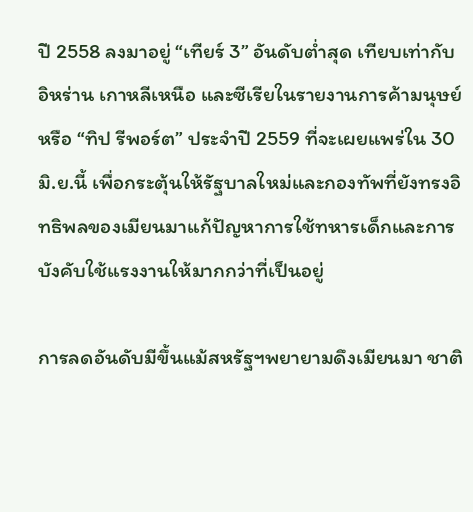ปี 2558 ลงมาอยู่ “เทียร์ 3” อันดับต่ำสุด เทียบเท่ากับอิหร่าน เกาหลีเหนือ และซีเรียในรายงานการค้ามนุษย์ หรือ “ทิป รีพอร์ต” ประจำปี 2559 ที่จะเผยแพร่ใน 30 มิ.ย.นี้ เพื่อกระตุ้นให้รัฐบาลใหม่และกองทัพที่ยังทรงอิทธิพลของเมียนมาแก้ปัญหาการใช้ทหารเด็กและการบังคับใช้แรงงานให้มากกว่าที่เป็นอยู่

การลดอันดับมีขึ้นแม้สหรัฐฯพยายามดึงเมียนมา ชาติ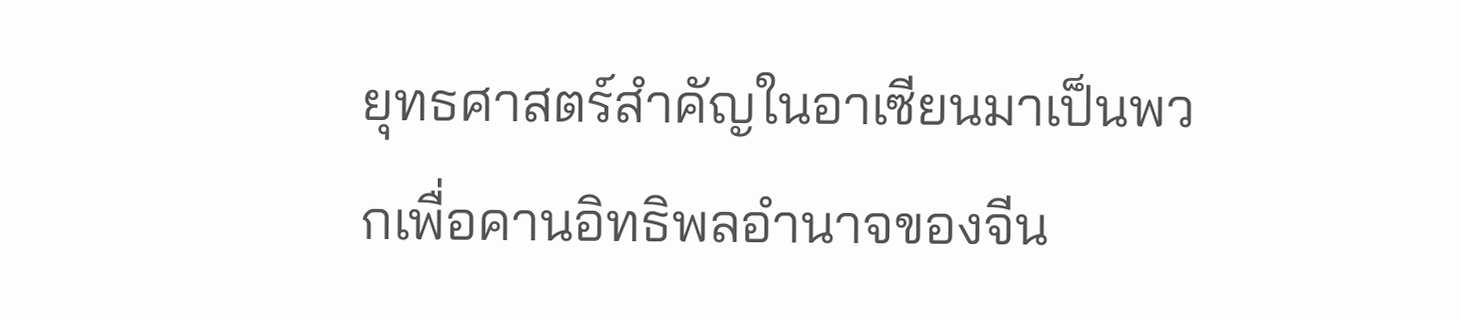ยุทธศาสตร์สำคัญในอาเซียนมาเป็นพวกเพื่อคานอิทธิพลอำนาจของจีน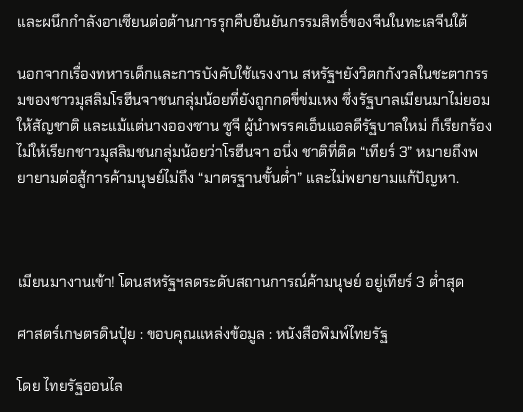และผนึกกำลังอาเซียนต่อต้านการรุกคืบยืนยันกรรมสิทธิ์ของจีนในทะเลจีนใต้

นอกจากเรื่องทหารเด็กและการบังคับใช้แรงงาน สหรัฐฯยังวิตกกังวลในชะตากรรมของชาวมุสลิมโรฮีนจาชนกลุ่มน้อยที่ยังถูกกดขี่ข่มเหง ซึ่งรัฐบาลเมียนมาไม่ยอมให้สัญชาติ และแม้แต่นางอองซาน ซูจี ผู้นำพรรคเอ็นแอลดีรัฐบาลใหม่ ก็เรียกร้องไม่ให้เรียกชาวมุสลิมชนกลุ่มน้อยว่าโรฮีนจา อนึ่ง ชาติที่ติด “เทียร์ 3” หมายถึงพยายามต่อสู้การค้ามนุษย์ไม่ถึง “มาตรฐานขั้นต่ำ” และไม่พยายามแก้ปัญหา.



เมียนมางานเข้า! โดนสหรัฐฯลดระดับสถานการณ์ค้ามนุษย์ อยู่เทียร์ 3 ต่ำสุด

ศาสตร์เกษตรดินปุ๋ย : ขอบคุณแหล่งข้อมูล : หนังสือพิมพ์ไทยรัฐ

โดย ไทยรัฐออนไล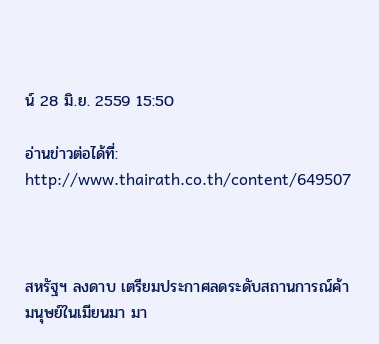น์ 28 มิ.ย. 2559 15:50

อ่านข่าวต่อได้ที่: http://www.thairath.co.th/content/649507



สหรัฐฯ ลงดาบ เตรียมประกาศลดระดับสถานการณ์ค้ามนุษย์ในเมียนมา มา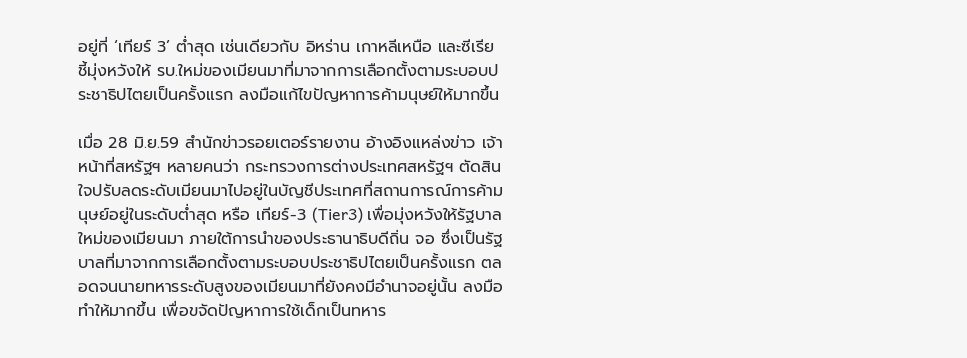อยู่ที่ ‘เทียร์ 3’ ต่ำสุด เช่นเดียวกับ อิหร่าน เกาหลีเหนือ และซีเรีย ชี้มุ่งหวังให้ รบ.ใหม่ของเมียนมาที่มาจากการเลือกตั้งตามระบอบประชาธิปไตยเป็นครั้งแรก ลงมือแก้ไขปัญหาการค้ามนุษย์ให้มากขึ้น

เมื่อ 28 มิ.ย.59 สำนักข่าวรอยเตอร์รายงาน อ้างอิงแหล่งข่าว เจ้าหน้าที่สหรัฐฯ หลายคนว่า กระทรวงการต่างประเทศสหรัฐฯ ตัดสินใจปรับลดระดับเมียนมาไปอยู่ในบัญชีประเทศที่สถานการณ์การค้ามนุษย์อยู่ในระดับต่ำสุด หรือ เทียร์-3 (Tier3) เพื่อมุ่งหวังให้รัฐบาลใหม่ของเมียนมา ภายใต้การนำของประธานาธิบดีถิ่น จอ ซึ่งเป็นรัฐบาลที่มาจากการเลือกตั้งตามระบอบประชาธิปไตยเป็นครั้งแรก ตลอดจนนายทหารระดับสูงของเมียนมาที่ยังคงมีอำนาจอยู่นั้น ลงมือทำให้มากขึ้น เพื่อขจัดปัญหาการใช้เด็กเป็นทหาร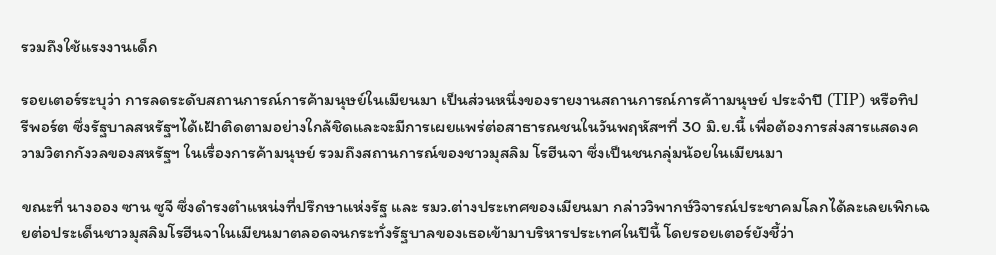รวมถึงใช้แรงงานเด็ก

รอยเตอร์ระบุว่า การลดระดับสถานการณ์การค้ามนุษย์ในเมียนมา เป็นส่วนหนึ่งของรายงานสถานการณ์การค้าามนุษย์ ประจำปี (TIP) หรือทิป รีพอร์ต ซึ่งรัฐบาลสหรัฐฯได้เฝ้าติดตามอย่างใกล้ชิดและจะมีการเผยแพร่ต่อสาธารณชนในวันพฤหัสฯที่ 30 มิ.ย.นี้ เพื่อต้องการส่งสารแสดงความวิตกกังวลของสหรัฐฯ ในเรื่องการค้ามนุษย์ รวมถึงสถานการณ์ของชาวมุสลิม โรฮีนจา ซึ่งเป็นชนกลุ่มน้อยในเมียนมา

ขณะที่ นางออง ซาน ซูจี ซึ่งดำรงตำแหน่งที่ปรึกษาแห่งรัฐ และ รมว.ต่างประเทศของเมียนมา กล่าววิพากษ์วิจารณ์ประชาคมโลกได้ละเลยเพิกเฉยต่อประเด็นชาวมุสลิมโรฮีนจาในเมียนมาตลอดจนกระทั่งรัฐบาลของเธอเข้ามาบริหารประเทศในปีนี้ โดยรอยเตอร์ยังชี้ว่า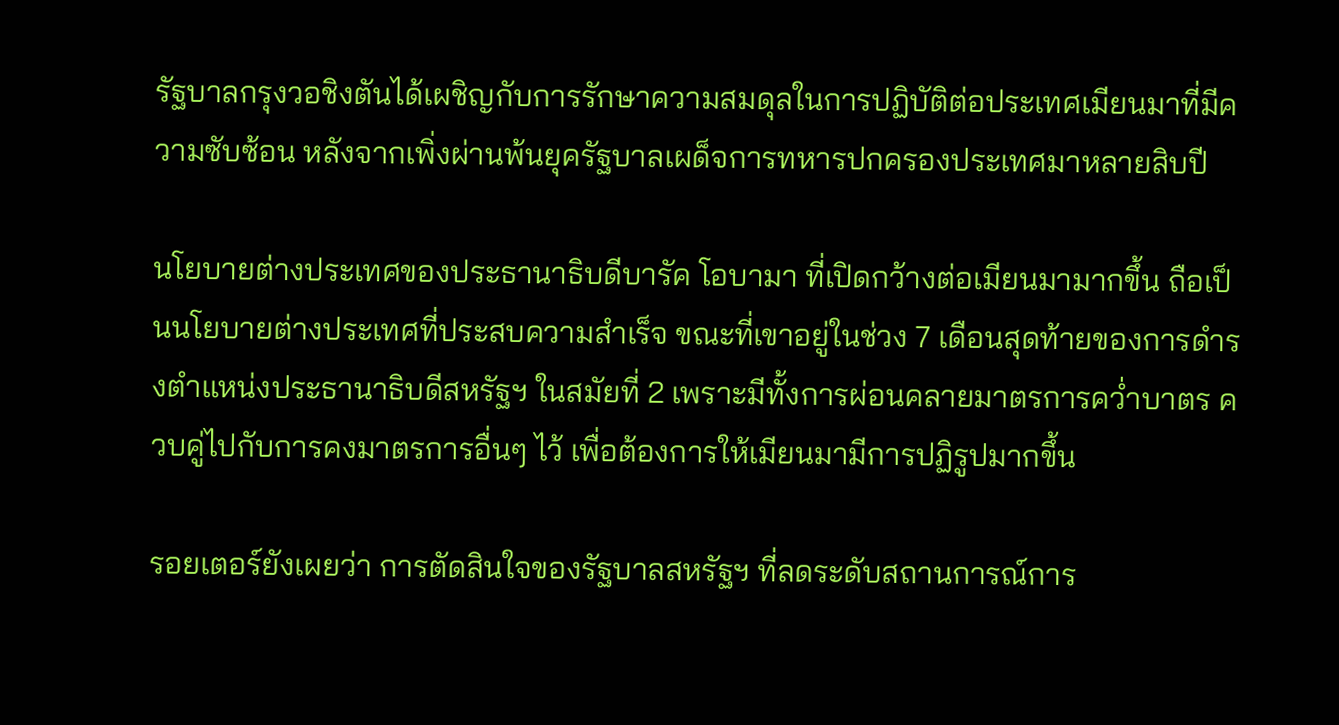รัฐบาลกรุงวอชิงตันได้เผชิญกับการรักษาความสมดุลในการปฏิบัติต่อประเทศเมียนมาที่มีความซับซ้อน หลังจากเพิ่งผ่านพ้นยุครัฐบาลเผด็จการทหารปกครองประเทศมาหลายสิบปี

นโยบายต่างประเทศของประธานาธิบดีบารัค โอบามา ที่เปิดกว้างต่อเมียนมามากขึ้น ถือเป็นนโยบายต่างประเทศที่ประสบความสำเร็จ ขณะที่เขาอยู่ในช่วง 7 เดือนสุดท้ายของการดำรงตำแหน่งประธานาธิบดีสหรัฐฯ ในสมัยที่ 2 เพราะมีทั้งการผ่อนคลายมาตรการคว่ำบาตร ควบคู่ไปกับการคงมาตรการอื่นๆ ไว้ เพื่อต้องการให้เมียนมามีการปฏิรูปมากขึ้น

รอยเตอร์ยังเผยว่า การตัดสินใจของรัฐบาลสหรัฐฯ ที่ลดระดับสถานการณ์การ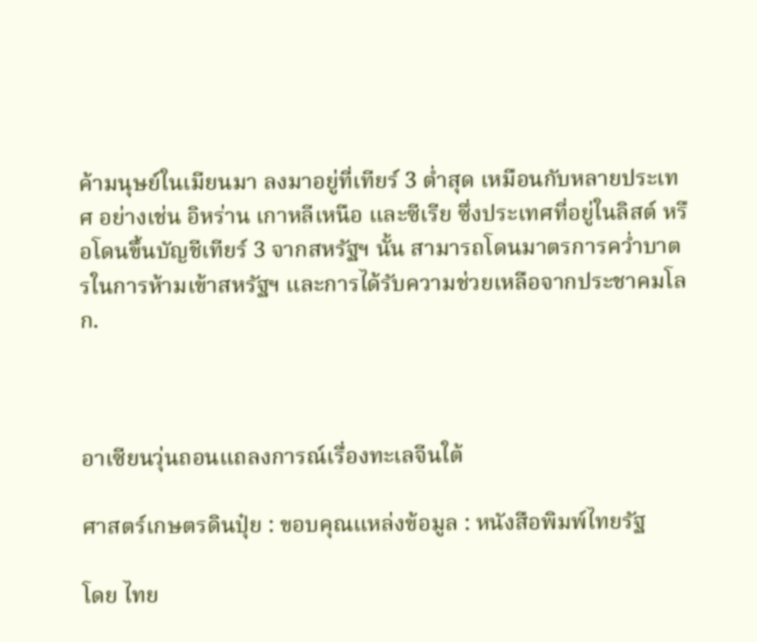ค้ามนุษย์ในเมียนมา ลงมาอยู่ที่เทียร์ 3 ต่ำสุด เหมือนกับหลายประเทศ อย่างเช่น อิหร่าน เกาหลีเหนือ และซีเรีย ซึ่งประเทศที่อยู่ในลิสต์ หรือโดนขึ้นบัญชีเทียร์ 3 จากสหรัฐฯ นั้น สามารถโดนมาตรการคว่ำบาตรในการห้ามเข้าสหรัฐฯ และการได้รับความช่วยเหลือจากประชาคมโลก.



อาเซียนวุ่นถอนแถลงการณ์เรื่องทะเลจีนใต้

ศาสตร์เกษตรดินปุ๋ย : ขอบคุณแหล่งข้อมูล : หนังสือพิมพ์ไทยรัฐ

โดย ไทย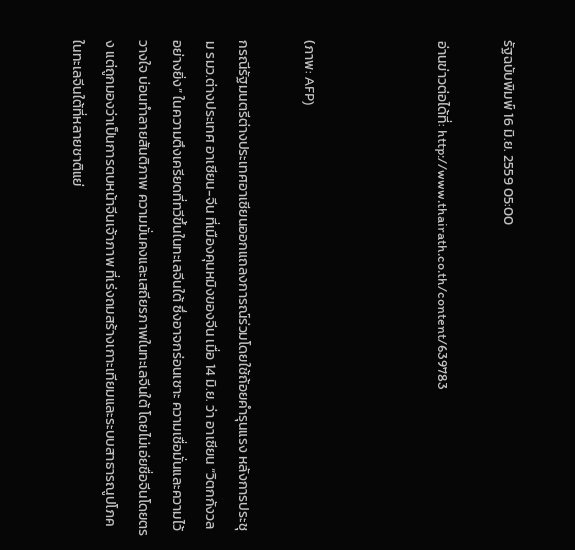รัฐฉบับพิมพ์ 16 มิ.ย. 2559 05:00

อ่านข่าวต่อได้ที่: http://www.thairath.co.th/content/639783



(ภาพ: AFP)

กรณีรัฐมนตรีต่างประเทศอาเซียนออกแถลงการณ์ร่วมโดยใช้ถ้อยคำรุนแรง หลังการประชุม รมว.ต่างประเทศ อาเซียน-จีน ที่เมืองคุนหมิงของจีน เมื่อ 14 มิ.ย. ว่า อาเซียน “วิตกกังวลอย่างยิ่ง” ในความตึงเครียดที่ทวีขึ้นในทะเลจีนใต้ ซึ่งอาจกร่อนเซาะ ความเชื่อมั่นและความไว้วางใจ บ่อนทำลายสันติภาพ ความมั่นคงและเสถียรภาพในทะเลจีนใต้ โดยไม่เอ่ยชื่อจีนโดยตรง แต่ถูกมองว่าเป็นการตบหน้าจีนเจ้าภาพ ที่เร่งถมสร้างเกาะเทียมและระบบสาธารณูปโภคในทะเลจีนใต้ที่หลายชาติแย่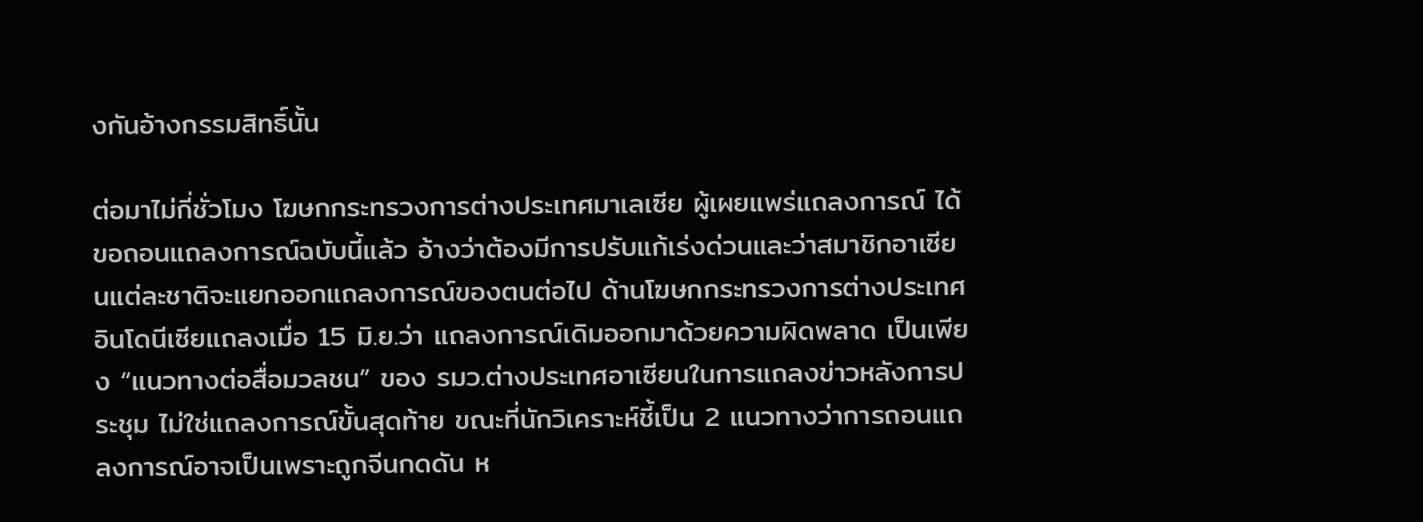งกันอ้างกรรมสิทธิ์นั้น

ต่อมาไม่กี่ชั่วโมง โฆษกกระทรวงการต่างประเทศมาเลเซีย ผู้เผยแพร่แถลงการณ์ ได้ขอถอนแถลงการณ์ฉบับนี้แล้ว อ้างว่าต้องมีการปรับแก้เร่งด่วนและว่าสมาชิกอาเซียนแต่ละชาติจะแยกออกแถลงการณ์ของตนต่อไป ด้านโฆษกกระทรวงการต่างประเทศอินโดนีเซียแถลงเมื่อ 15 มิ.ย.ว่า แถลงการณ์เดิมออกมาด้วยความผิดพลาด เป็นเพียง “แนวทางต่อสื่อมวลชน” ของ รมว.ต่างประเทศอาเซียนในการแถลงข่าวหลังการประชุม ไม่ใช่แถลงการณ์ขั้นสุดท้าย ขณะที่นักวิเคราะห์ชี้เป็น 2 แนวทางว่าการถอนแถลงการณ์อาจเป็นเพราะถูกจีนกดดัน ห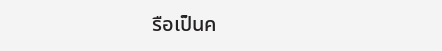รือเป็นค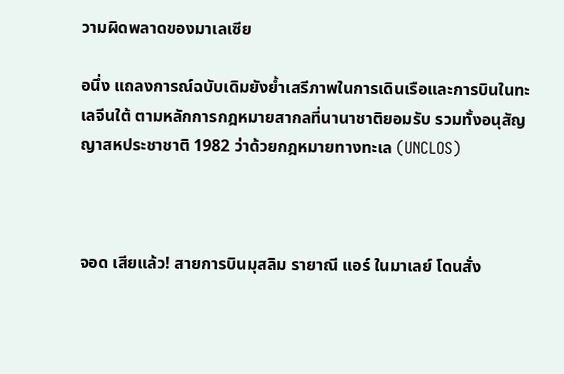วามผิดพลาดของมาเลเซีย

อนึ่ง แถลงการณ์ฉบับเดิมยังย้ำเสรีภาพในการเดินเรือและการบินในทะเลจีนใต้ ตามหลักการกฎหมายสากลที่นานาชาติยอมรับ รวมทั้งอนุสัญญาสหประชาชาติ 1982 ว่าด้วยกฎหมายทางทะเล (UNCLOS)



จอด เสียแล้ว! สายการบินมุสลิม รายาณี แอร์ ในมาเลย์ โดนสั่ง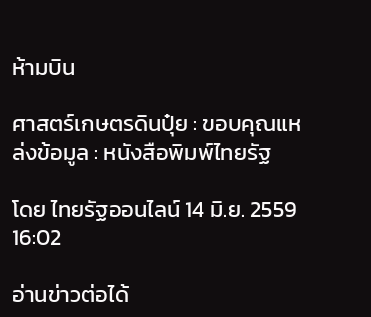ห้ามบิน

ศาสตร์เกษตรดินปุ๋ย : ขอบคุณแหล่งข้อมูล : หนังสือพิมพ์ไทยรัฐ

โดย ไทยรัฐออนไลน์ 14 มิ.ย. 2559 16:02

อ่านข่าวต่อได้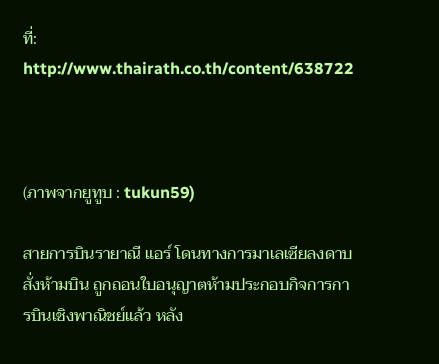ที่: http://www.thairath.co.th/content/638722



(ภาพจากยูทูบ : tukun59)

สายการบินรายาณี แอร์ โดนทางการมาเลเซียลงดาบ สั่งห้ามบิน ถูกถอนใบอนุญาตห้ามประกอบกิจการการบินเชิงพาณิชย์แล้ว หลัง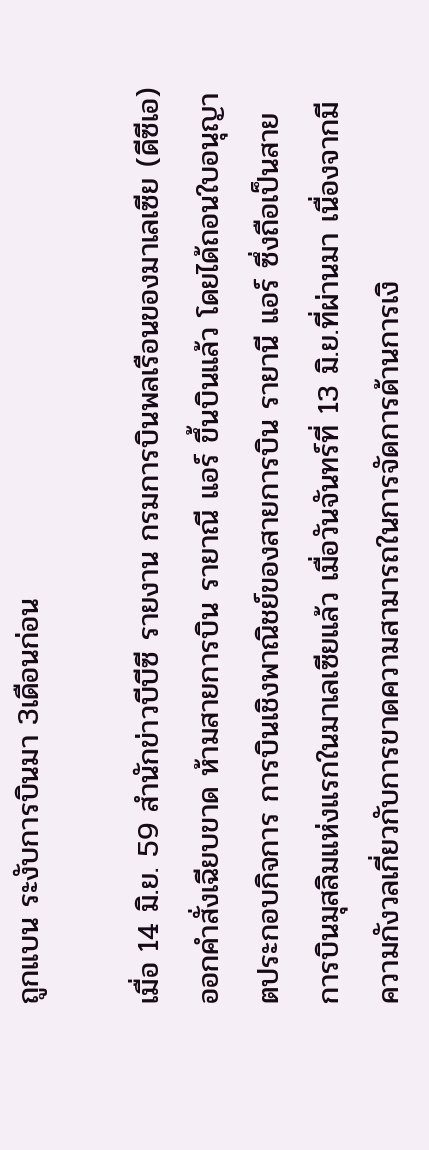ถูกแบน ระงับการบินมา 3เดือนก่อน

เมื่อ 14 มิ.ย. 59 สำนักข่าวบีบีซี รายงาน กรมการบินพลเรือนของมาเลเซีย (ดีซีเอ) ออกคำสั่งเฉียบขาด ห้ามสายการบิน รายาณี แอร์ ขึ้นบินแล้ว โดยได้ถอนใบอนุญาตประกอบกิจการ การบินเชิงพาณิชย์ของสายการบิน รายานี แอร์ ซึ่งถือเป็นสายการบินมุสลิมแห่งแรกในมาเลเซียแล้ว เมื่อวันจันทร์ที่ 13 มิ.ย.ที่ผ่านมา เนื่องจากมีความกังวลเกี่ยวกับการขาดความสามารถในการจัดการด้านการเงิ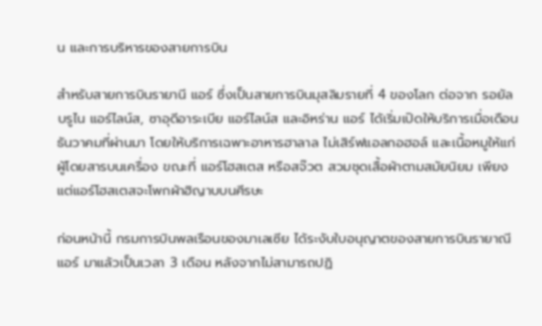น และการบริหารของสายการบิน

สำหรับสายการบินรายานี แอร์ ซึ่งเป็นสายการบินมุสลิมรายที่ 4 ของโลก ต่อจาก รอยัล บรูไน แอร์ไลน์ส, ซาอุดีอาระเบีย แอร์ไลน์ส และอิหร่าน แอร์ ได้เริ่มเปิดให้บริการเมื่อเดือนธันวาคมที่ผ่านมา โดยให้บริการเฉพาะอาหารฮาลาล ไม่เสิร์ฟแอลกอฮอล์ และเนื้อหมูให้แก่ผู้โดยสารบนเครื่อง ขณะที่ แอร์โฮสเตส หรือสจ๊วต สวมชุดเสื้อผ้าตามสมัยนิยม เพียงแต่แอร์โฮสเตสจะโพกผ้าฮิญาบบนศีรษะ

ก่อนหน้านี้ กรมการบินพลเรือนของมาเลเซีย ได้ระงับใบอนุญาตของสายการบินรายาณี แอร์ มาแล้วเป็นเวลา 3 เดือน หลังจากไม่สามารถปฏิ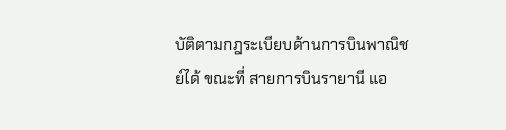บัติตามกฎระเบียบด้านการบินพาณิชย์ได้ ขณะที่ สายการบินรายานี แอ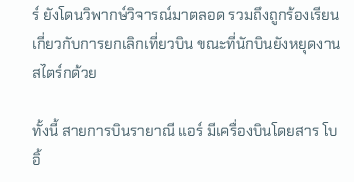ร์ ยังโดนวิพากษ์วิจารณ์มาตลอด รวมถึงถูกร้องเรียนเกี่ยวกับการยกเลิกเที่ยวบิน ขณะที่นักบินยังหยุดงานสไตร์กด้วย

ทั้งนี้ สายการบินรายาณี แอร์ มีเครื่องบินโดยสาร โบอิ้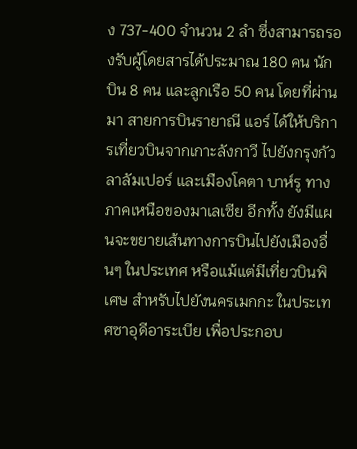ง 737-400 จำนวน 2 ลำ ซึ่งสามารถรองรับผู้โดยสารได้ประมาณ 180 คน นักบิน 8 คน และลูกเรือ 50 คน โดยที่ผ่านมา สายการบินรายาณี แอร์ ได้ให้บริการเที่ยวบินจากเกาะลังกาวี ไปยังกรุงกัวลาลัมเปอร์ และเมืองโคตา บาห์รู ทางภาคเหนือของมาเลเซีย อีกทั้ง ยังมีแผนจะขยายเส้นทางการบินไปยังเมืองอื่นๆ ในประเทศ หรือแม้แต่มีเที่ยวบินพิเศษ สำหรับไปยังนครเมกกะ ในประเทศซาอุดีอาระเบีย เพื่อประกอบ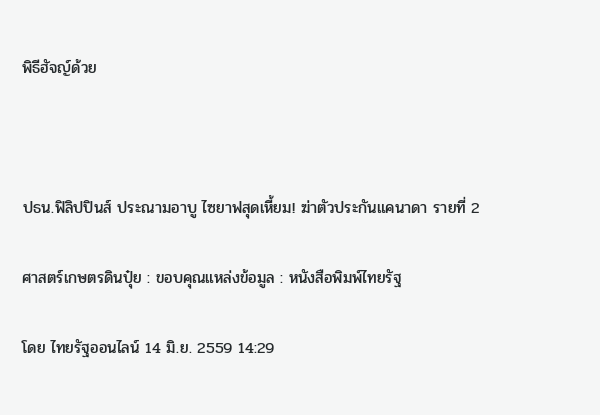พิธีฮัจญ์ด้วย



ปธน.ฟิลิปปินส์ ประณามอาบู ไซยาฟสุดเหี้ยม! ฆ่าตัวประกันแคนาดา รายที่ 2

ศาสตร์เกษตรดินปุ๋ย : ขอบคุณแหล่งข้อมูล : หนังสือพิมพ์ไทยรัฐ

โดย ไทยรัฐออนไลน์ 14 มิ.ย. 2559 14:29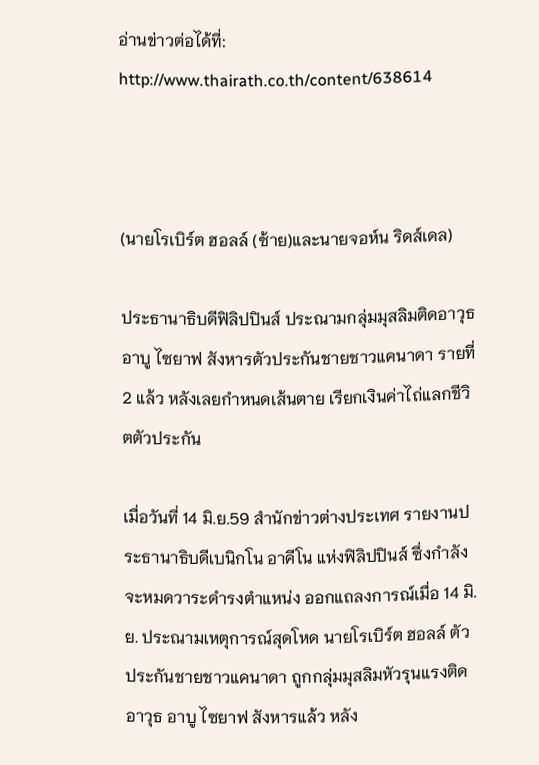อ่านข่าวต่อได้ที่: http://www.thairath.co.th/content/638614



(นายโรเบิร์ต ฮอลล์ (ซ้าย)และนายจอห์น ริดส์เดล)

ประธานาธิบดีฟิลิปปินส์ ประณามกลุ่มมุสลิมติดอาวุธ อาบู ไซยาฟ สังหารตัวประกันชายชาวแคนาดา รายที่ 2 แล้ว หลังเลยกำหนดเส้นตาย เรียกเงินค่าไถ่แลกชีวิตตัวประกัน

เมื่อวันที่ 14 มิ.ย.59 สำนักข่าวต่างประเทศ รายงานประธานาธิบดีเบนิกโน อาคีโน แห่งฟิลิปปินส์ ซึ่งกำลังจะหมดวาระดำรงตำแหน่ง ออกแถลงการณ์เมื่อ 14 มิ.ย. ประณามเหตุการณ์สุดโหด นายโรเบิร์ต ฮอลล์ ตัวประกันชายชาวแคนาดา ถูกกลุ่มมุสลิมหัวรุนแรงติดอาวุธ อาบู ไซยาฟ สังหารแล้ว หลัง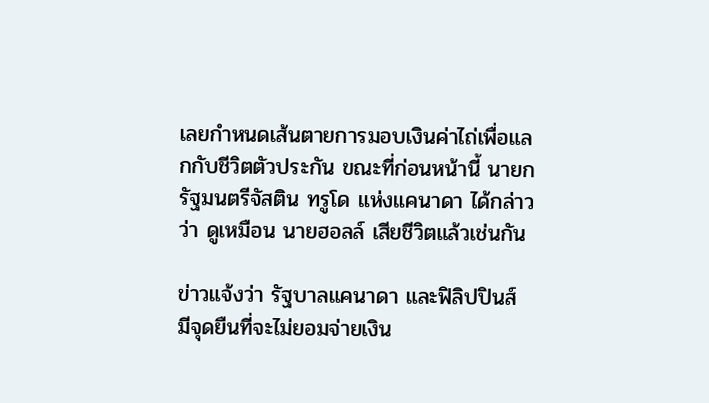เลยกำหนดเส้นตายการมอบเงินค่าไถ่เพื่อแลกกับชีวิตตัวประกัน ขณะที่ก่อนหน้านี้ นายกรัฐมนตรีจัสติน ทรูโด แห่งแคนาดา ได้กล่าวว่า ดูเหมือน นายฮอลล์ เสียชีวิตแล้วเช่นกัน

ข่าวแจ้งว่า รัฐบาลแคนาดา และฟิลิปปินส์ มีจุดยืนที่จะไม่ยอมจ่ายเงิน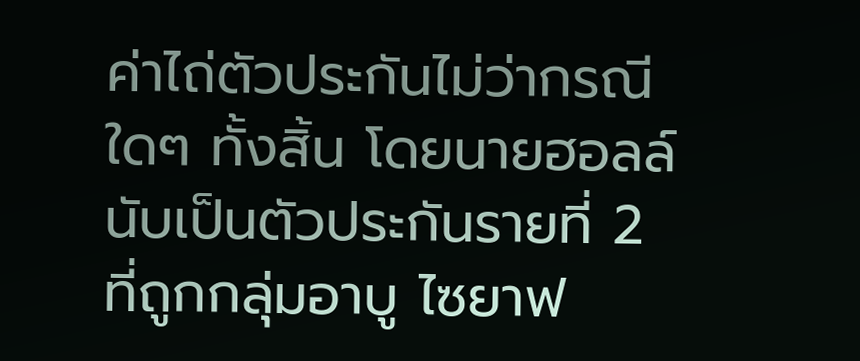ค่าไถ่ตัวประกันไม่ว่ากรณีใดๆ ทั้งสิ้น โดยนายฮอลล์ นับเป็นตัวประกันรายที่ 2 ที่ถูกกลุ่มอาบู ไซยาฟ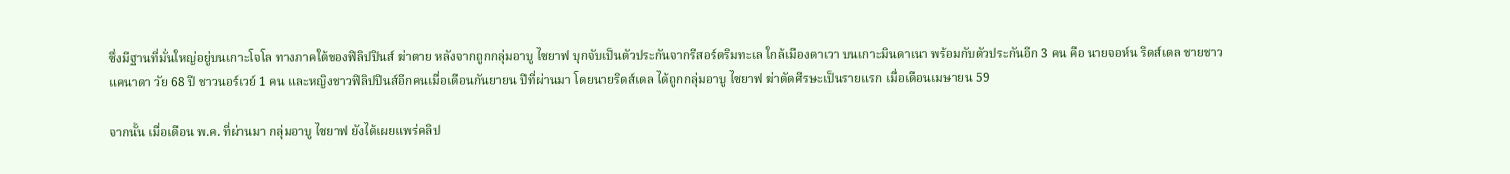ซึ่งมีฐานที่มั่นใหญ่อยู่บนเกาะโจโล ทางภาคใต้ของฟิลิปปินส์ ฆ่าตาย หลังจากถูกกลุ่มอาบู ไซยาฟ บุกจับเป็นตัวประกันจากรีสอร์ตริมทะเล ใกล้เมืองดาเวา บนเกาะมินดาเนา พร้อมกับตัวประกันอีก 3 คน คือ นายจอห์น ริดส์เดล ชายชาวแคนาดา วัย 68 ปี ชาวนอร์เวย์ 1 คน และหญิงชาวฟิลิปปินส์อีกคนเมื่อเดือนกันยายน ปีที่ผ่านมา โดยนายริดส์เดล ได้ถูกกลุ่มอาบู ไซยาฟ ฆ่าตัดศีรษะเป็นรายแรก เมื่อเดือนเมษายน 59

จากนั้น เมื่อเดือน พ.ค. ที่ผ่านมา กลุ่มอาบู ไซยาฟ ยังได้เผยแพร่คลิป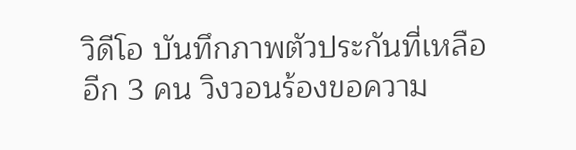วิดีโอ บันทึกภาพตัวประกันที่เหลืออีก 3 คน วิงวอนร้องขอความ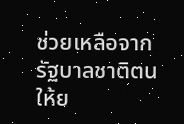ช่วยเหลือจากรัฐบาลชาติตน ให้ย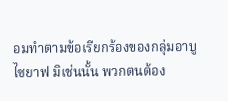อมทำตามข้อเรียกร้องของกลุ่มอาบู ไซยาฟ มิเช่นนั้น พวกตนต้อง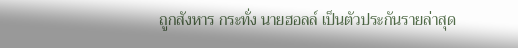ถูกสังหาร กระทั่ง นายฮอลล์ เป็นตัวประกันรายล่าสุด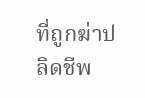ที่ถูกฆ่าปลิดชีพ